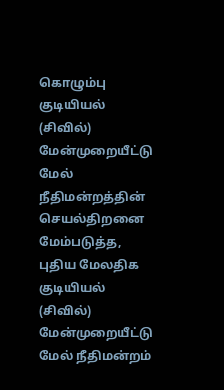கொழும்பு குடியியல் (சிவில்) மேன்முறையீட்டு மேல் நீதிமன்றத்தின் செயல்திறனை மேம்படுத்த, புதிய மேலதிக குடியியல் (சிவில்) மேன்முறையீட்டு மேல் நீதிமன்றம்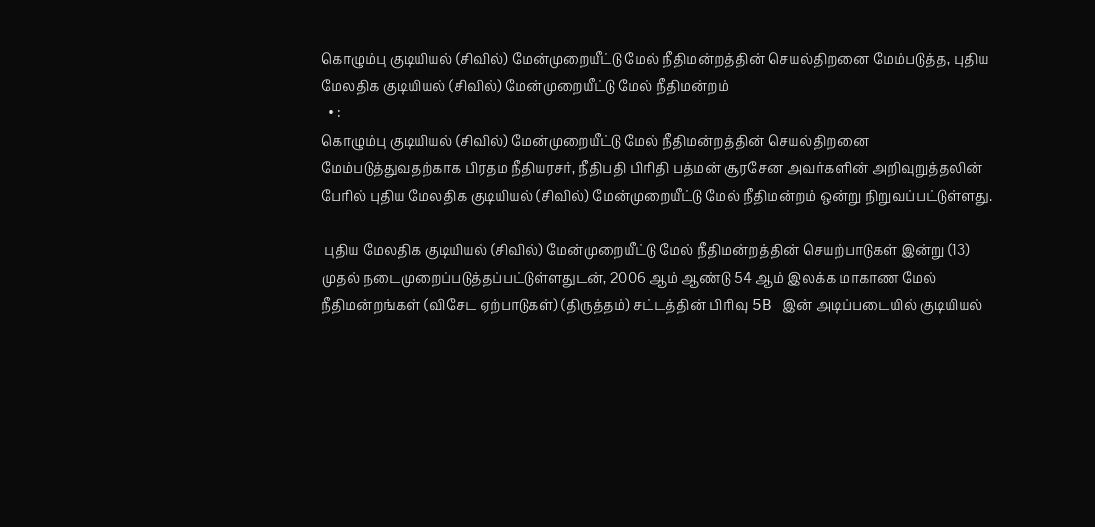கொழும்பு குடியியல் (சிவில்) மேன்முறையீட்டு மேல் நீதிமன்றத்தின் செயல்திறனை மேம்படுத்த, புதிய மேலதிக குடியியல் (சிவில்) மேன்முறையீட்டு மேல் நீதிமன்றம்
  • :
கொழும்பு குடியியல் (சிவில்) மேன்முறையீட்டு மேல் நீதிமன்றத்தின் செயல்திறனை மேம்படுத்துவதற்காக பிரதம நீதியரசர், நீதிபதி பிரிதி பத்மன் சூரசேன அவர்களின் அறிவுறுத்தலின் பேரில் புதிய மேலதிக குடியியல் (சிவில்) மேன்முறையீட்டு மேல் நீதிமன்றம் ஒன்று நிறுவப்பட்டுள்ளது.

 புதிய மேலதிக குடியியல் (சிவில்) மேன்முறையீட்டு மேல் நீதிமன்றத்தின் செயற்பாடுகள் இன்று (13) முதல் நடைமுறைப்படுத்தப்பட்டுள்ளதுடன், 2006 ஆம் ஆண்டு 54 ஆம் இலக்க மாகாண மேல் நீதிமன்றங்கள் (விசேட ஏற்பாடுகள்) (திருத்தம்) சட்டத்தின் பிரிவு 5B இன் அடிப்படையில் குடியியல்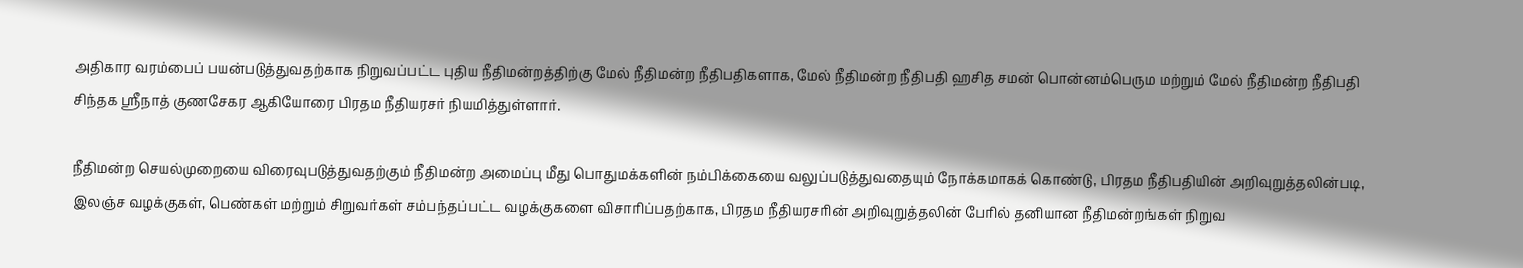அதிகார வரம்பைப் பயன்படுத்துவதற்காக நிறுவப்பட்ட புதிய நீதிமன்றத்திற்கு மேல் நீதிமன்ற நீதிபதிகளாக, மேல் நீதிமன்ற நீதிபதி ஹசித சமன் பொன்னம்பெரும மற்றும் மேல் நீதிமன்ற நீதிபதி சிந்தக ஸ்ரீநாத் குணசேகர ஆகியோரை பிரதம நீதியரசர் நியமித்துள்ளார்.

நீதிமன்ற செயல்முறையை விரைவுபடுத்துவதற்கும் நீதிமன்ற அமைப்பு மீது பொதுமக்களின் நம்பிக்கையை வலுப்படுத்துவதையும் நோக்கமாகக் கொண்டு, பிரதம நீதிபதியின் அறிவுறுத்தலின்படி, இலஞ்ச வழக்குகள், பெண்கள் மற்றும் சிறுவர்கள் சம்பந்தப்பட்ட வழக்குகளை விசாரிப்பதற்காக, பிரதம நீதியரசரின் அறிவுறுத்தலின் பேரில் தனியான நீதிமன்றங்கள் நிறுவ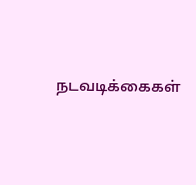நடவடிக்கைகள்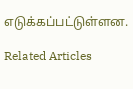எடுக்கப்பட்டுள்ளன.

Related Articles